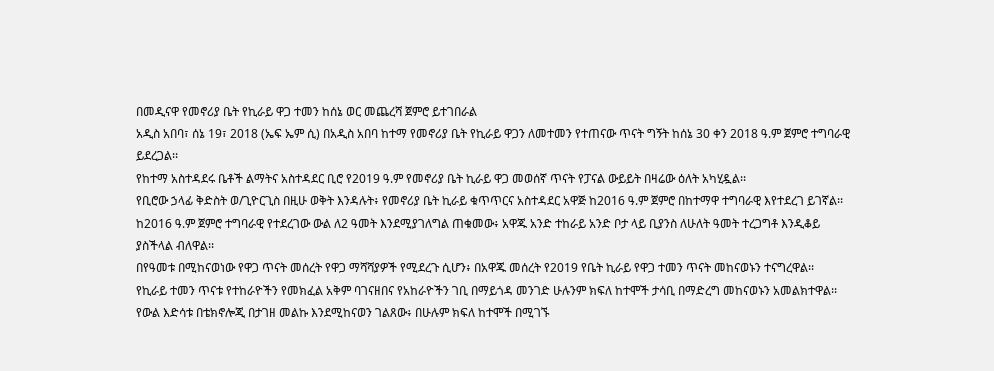በመዲናዋ የመኖሪያ ቤት የኪራይ ዋጋ ተመን ከሰኔ ወር መጨረሻ ጀምሮ ይተገበራል
አዲስ አበባ፣ ሰኔ 19፣ 2018 (ኤፍ ኤም ሲ) በአዲስ አበባ ከተማ የመኖሪያ ቤት የኪራይ ዋጋን ለመተመን የተጠናው ጥናት ግኝት ከሰኔ 30 ቀን 2018 ዓ.ም ጀምሮ ተግባራዊ ይደረጋል፡፡
የከተማ አስተዳደሩ ቤቶች ልማትና አስተዳደር ቢሮ የ2019 ዓ.ም የመኖሪያ ቤት ኪራይ ዋጋ መወሰኛ ጥናት የፓናል ውይይት በዛሬው ዕለት አካሂዷል፡፡
የቢሮው ኃላፊ ቅድስት ወ/ጊዮርጊስ በዚሁ ወቅት እንዳሉት፥ የመኖሪያ ቤት ኪራይ ቁጥጥርና አስተዳደር አዋጅ ከ2016 ዓ.ም ጀምሮ በከተማዋ ተግባራዊ እየተደረገ ይገኛል፡፡
ከ2016 ዓ.ም ጀምሮ ተግባራዊ የተደረገው ውል ለ2 ዓመት እንደሚያገለግል ጠቁመው፥ አዋጁ አንድ ተከራይ አንድ ቦታ ላይ ቢያንስ ለሁለት ዓመት ተረጋግቶ እንዲቆይ ያስችላል ብለዋል፡፡
በየዓመቱ በሚከናወነው የዋጋ ጥናት መሰረት የዋጋ ማሻሻያዎች የሚደረጉ ሲሆን፥ በአዋጁ መሰረት የ2019 የቤት ኪራይ የዋጋ ተመን ጥናት መከናወኑን ተናግረዋል፡፡
የኪራይ ተመን ጥናቱ የተከራዮችን የመክፈል አቅም ባገናዘበና የአከራዮችን ገቢ በማይጎዳ መንገድ ሁሉንም ክፍለ ከተሞች ታሳቢ በማድረግ መከናወኑን አመልክተዋል፡፡
የውል እድሳቱ በቴክኖሎጂ በታገዘ መልኩ እንደሚከናወን ገልጸው፥ በሁሉም ክፍለ ከተሞች በሚገኙ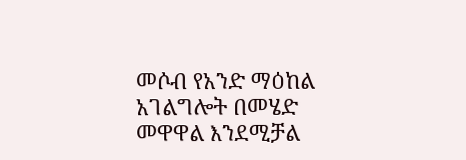መሶብ የአንድ ማዕከል አገልግሎት በመሄድ መዋዋል እንደሚቻል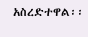አስረድተዋል፡፡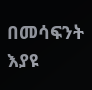በመሳፍንት እያዩ